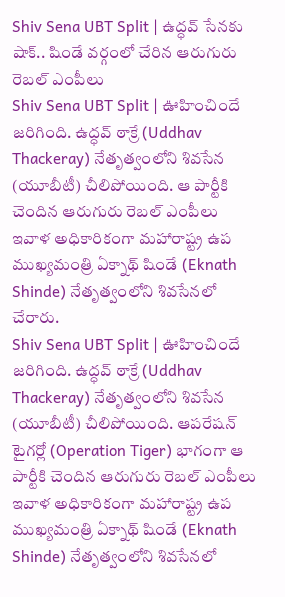Shiv Sena UBT Split | ఉద్ధవ్ సేనకు షాక్.. షిండే వర్గంలో చేరిన ఆరుగురు రెబల్ ఎంపీలు
Shiv Sena UBT Split | ఊహించిందే జరిగింది. ఉద్ధవ్ ఠాక్రే (Uddhav Thackeray) నేతృత్వంలోని శివసేన (యూబీటీ) చీలిపోయింది. ఆ పార్టీకి చెందిన ఆరుగురు రెబల్ ఎంపీలు ఇవాళ అధికారికంగా మహారాష్ట్ర ఉప ముఖ్యమంత్రి ఏక్నాథ్ షిండే (Eknath Shinde) నేతృత్వంలోని శివసేనలో చేరారు.
Shiv Sena UBT Split | ఊహించిందే జరిగింది. ఉద్ధవ్ ఠాక్రే (Uddhav Thackeray) నేతృత్వంలోని శివసేన (యూబీటీ) చీలిపోయింది. ఆపరేషన్ టైగర్లో (Operation Tiger) భాగంగా ఆ పార్టీకి చెందిన ఆరుగురు రెబల్ ఎంపీలు ఇవాళ అధికారికంగా మహారాష్ట్ర ఉప ముఖ్యమంత్రి ఏక్నాథ్ షిండే (Eknath Shinde) నేతృత్వంలోని శివసేనలో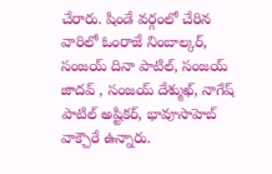చేరారు. షిండే వర్గంలో చేరిన వారిలో ఓంరాజే నింబాల్కర్, సంజయ్ దినా పాటిల్, సంజయ్ జాదవ్ , సంజయ్ దేశ్ముఖ్, నాగేష్ పాటిల్ అష్టికర్, భావూసాహెబ్ వాక్చౌరే ఉన్నారు.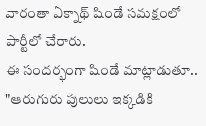వారంతా ఏక్నాథ్ షిండే సమక్షంలో పార్టీలో చేరారు.
ఈ సందర్భంగా షిండే మాట్లాడుతూ.. "ఆరుగురు పులులు ఇక్కడికి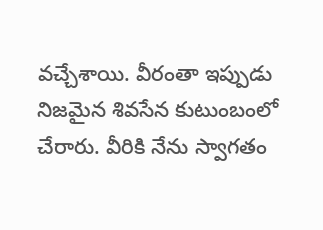వచ్చేశాయి. వీరంతా ఇప్పుడు నిజమైన శివసేన కుటుంబంలో చేరారు. వీరికి నేను స్వాగతం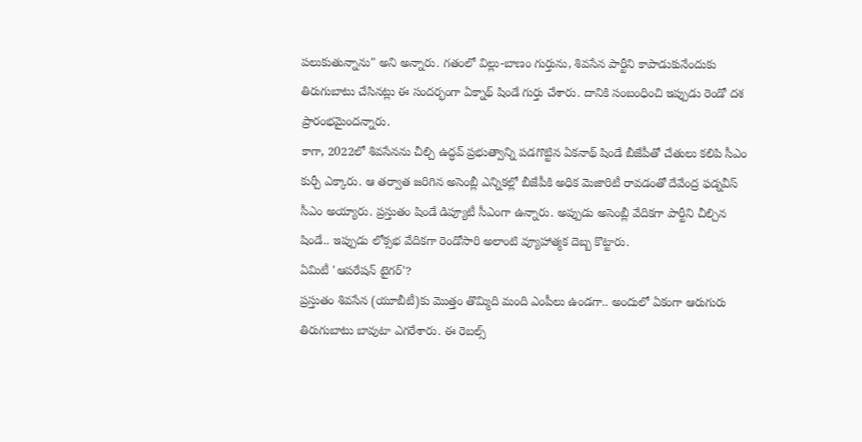పలుకుతున్నాను" అని అన్నారు. గతంలో విల్లు-బాణం గుర్తును, శివసేన పార్టీని కాపాడుకునేందుకు తిరుగుబాటు చేసినట్లు ఈ సందర్భంగా ఏక్నాథ్ షిండే గుర్తు చేశారు. దానికి సంబంధించి ఇప్పుడు రెండో దశ ప్రారంభమైందన్నారు.
కాగా, 2022లో శివసేనను చీల్చి ఉద్ధవ్ ప్రభుత్వాన్ని పడగొట్టిన ఏకనాథ్ షిండే బీజేపీతో చేతులు కలిపి సీఎం కుర్చీ ఎక్కారు. ఆ తర్వాత జరిగిన అసెంబ్లీ ఎన్నికల్లో బీజేపీకి అధిక మెజారిటీ రావడంతో దేవేంద్ర ఫడ్నవీస్ సీఎం అయ్యారు. ప్రస్తుతం షిండే డిప్యూటీ సీఎంగా ఉన్నారు. అప్పుడు అసెంబ్లీ వేదికగా పార్టీని చీల్చిన షిండే.. ఇప్పుడు లోక్సభ వేదికగా రెండోసారి అలాంటి వ్యూహాత్మక దెబ్బ కొట్టారు.
ఏమిటీ 'ఆపరేషన్ టైగర్'?
ప్రస్తుతం శివసేన (యూబీటీ)కు మొత్తం తొమ్మిది మంది ఎంపీలు ఉండగా.. అందులో ఏకంగా ఆరుగురు తిరుగుబాటు బావుటా ఎగరేశారు. ఈ రెబల్స్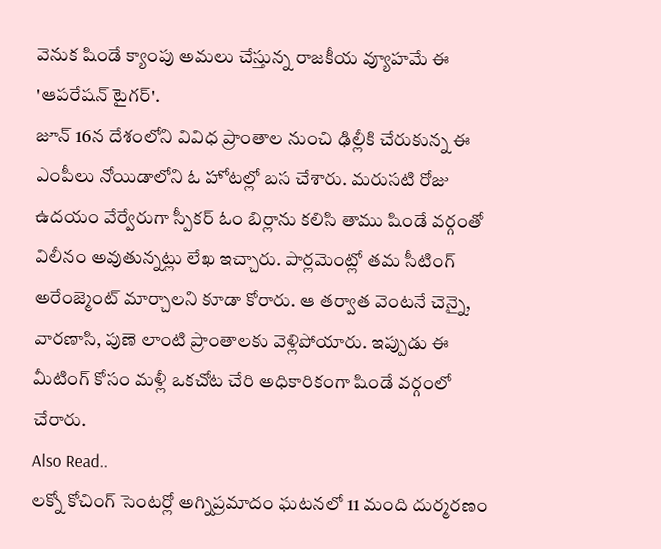వెనుక షిండే క్యాంపు అమలు చేస్తున్న రాజకీయ వ్యూహమే ఈ 'ఆపరేషన్ టైగర్'.
జూన్ 16న దేశంలోని వివిధ ప్రాంతాల నుంచి ఢిల్లీకి చేరుకున్న ఈ ఎంపీలు నోయిడాలోని ఓ హోటల్లో బస చేశారు. మరుసటి రోజు ఉదయం వేర్వేరుగా స్పీకర్ ఓం బిర్లాను కలిసి తాము షిండే వర్గంతో విలీనం అవుతున్నట్లు లేఖ ఇచ్చారు. పార్లమెంట్లో తమ సీటింగ్ అరేంజ్మెంట్ మార్చాలని కూడా కోరారు. ఆ తర్వాత వెంటనే చెన్నై, వారణాసి, పుణె లాంటి ప్రాంతాలకు వెళ్లిపోయారు. ఇప్పుడు ఈ మీటింగ్ కోసం మళ్లీ ఒకచోట చేరి అధికారికంగా షిండే వర్గంలో చేరారు.
Also Read..
లక్నో కోచింగ్ సెంటర్లో అగ్నిప్రమాదం ఘటనలో 11 మంది దుర్మరణం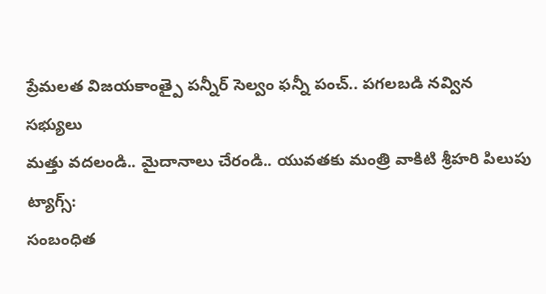ప్రేమలత విజయకాంత్పై పన్నీర్ సెల్వం ఫన్నీ పంచ్.. పగలబడి నవ్విన సభ్యులు
మత్తు వదలండి.. మైదానాలు చేరండి.. యువతకు మంత్రి వాకిటి శ్రీహరి పిలుపు
ట్యాగ్స్:
సంబంధిత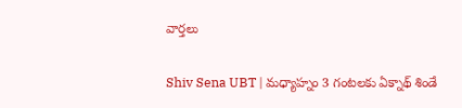వార్తలు

Shiv Sena UBT | మధ్యాహ్నం 3 గంటలకు ఏక్నాథ్ శిండే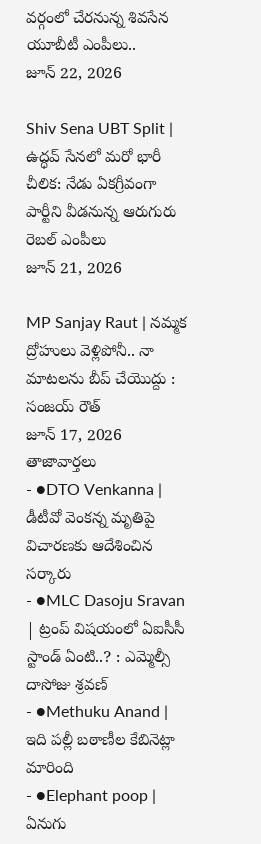వర్గంలో చేరనున్న శివసేన యూబీటీ ఎంపీలు..
జూన్ 22, 2026

Shiv Sena UBT Split | ఉద్ధవ్ సేనలో మరో భారీ చీలిక: నేడు ఏకగ్రీవంగా పార్టీని వీడనున్న ఆరుగురు రెబల్ ఎంపీలు
జూన్ 21, 2026

MP Sanjay Raut | నమ్మక ద్రోహులు వెళ్లిపోనీ.. నా మాటలను బీప్ చేయొద్దు : సంజయ్ రౌత్
జూన్ 17, 2026
తాజావార్తలు
- ●DTO Venkanna | డీటీవో వెంకన్న మృతిపై విచారణకు ఆదేశించిన సర్కారు
- ●MLC Dasoju Sravan | ట్రంప్ విషయంలో ఏఐసీసీ స్టాండ్ ఏంటి..? : ఎమ్మెల్సీ దాసోజు శ్రవణ్
- ●Methuku Anand | ఇది పల్లీ బఠాణీల కేబినెట్లా మారింది
- ●Elephant poop | ఏనుగు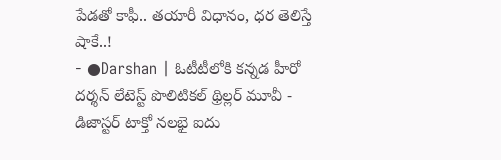పేడతో కాఫీ.. తయారీ విధానం, ధర తెలిస్తే షాకే..!
- ●Darshan | ఓటీటీలోకి కన్నడ హీరో దర్శన్ లేటెస్ట్ పొలిటికల్ థ్రిల్లర్ మూవీ - డిజాస్టర్ టాక్తో నలభై ఐదు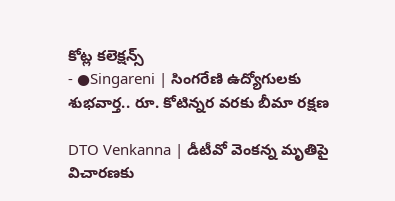కోట్ల కలెక్షన్స్
- ●Singareni | సింగరేణి ఉద్యోగులకు శుభవార్త.. రూ. కోటిన్నర వరకు బీమా రక్షణ

DTO Venkanna | డీటీవో వెంకన్న మృతిపై విచారణకు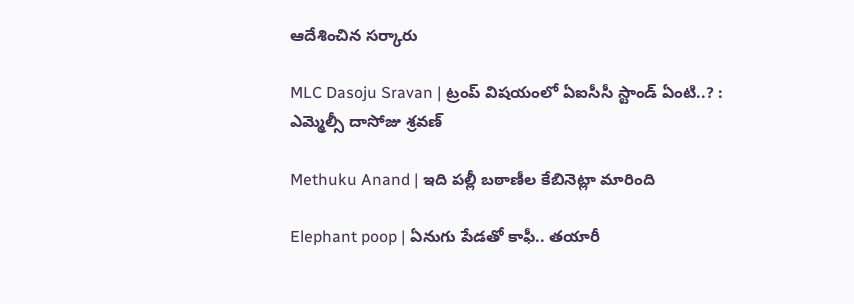ఆదేశించిన సర్కారు

MLC Dasoju Sravan | ట్రంప్ విషయంలో ఏఐసీసీ స్టాండ్ ఏంటి..? : ఎమ్మెల్సీ దాసోజు శ్రవణ్

Methuku Anand | ఇది పల్లీ బఠాణీల కేబినెట్లా మారింది

Elephant poop | ఏనుగు పేడతో కాఫీ.. తయారీ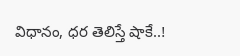విధానం, ధర తెలిస్తే షాకే..!